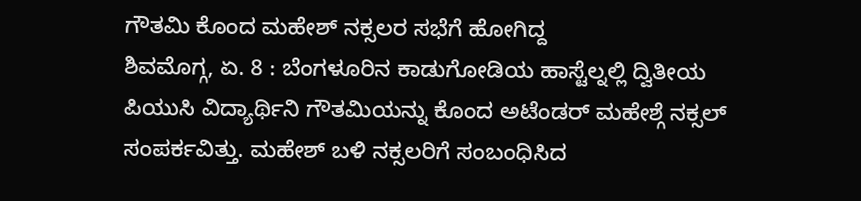ಗೌತಮಿ ಕೊಂದ ಮಹೇಶ್ ನಕ್ಸಲರ ಸಭೆಗೆ ಹೋಗಿದ್ದ
ಶಿವಮೊಗ್ಗ, ಏ. 8 : ಬೆಂಗಳೂರಿನ ಕಾಡುಗೋಡಿಯ ಹಾಸ್ಟೆಲ್ನಲ್ಲಿ ದ್ವಿತೀಯ ಪಿಯುಸಿ ವಿದ್ಯಾರ್ಥಿನಿ ಗೌತಮಿಯನ್ನು ಕೊಂದ ಅಟೆಂಡರ್ ಮಹೇಶ್ಗೆ ನಕ್ಸಲ್ ಸಂಪರ್ಕವಿತ್ತು. ಮಹೇಶ್ ಬಳಿ ನಕ್ಸಲರಿಗೆ ಸಂಬಂಧಿಸಿದ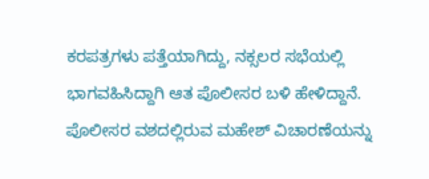ಕರಪತ್ರಗಳು ಪತ್ತೆಯಾಗಿದ್ದು, ನಕ್ಸಲರ ಸಭೆಯಲ್ಲಿ ಭಾಗವಹಿಸಿದ್ದಾಗಿ ಆತ ಪೊಲೀಸರ ಬಳಿ ಹೇಳಿದ್ದಾನೆ.
ಪೊಲೀಸರ ವಶದಲ್ಲಿರುವ ಮಹೇಶ್ ವಿಚಾರಣೆಯನ್ನು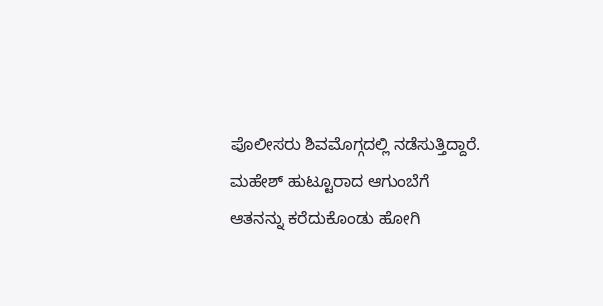ಪೊಲೀಸರು ಶಿವಮೊಗ್ಗದಲ್ಲಿ ನಡೆಸುತ್ತಿದ್ದಾರೆ. ಮಹೇಶ್ ಹುಟ್ಟೂರಾದ ಆಗುಂಬೆಗೆ ಆತನನ್ನು ಕರೆದುಕೊಂಡು ಹೋಗಿ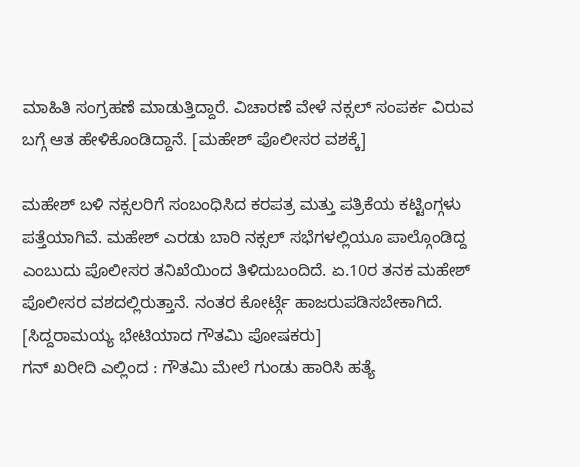ಮಾಹಿತಿ ಸಂಗ್ರಹಣೆ ಮಾಡುತ್ತಿದ್ದಾರೆ. ವಿಚಾರಣೆ ವೇಳೆ ನಕ್ಸಲ್ ಸಂಪರ್ಕ ವಿರುವ ಬಗ್ಗೆ ಆತ ಹೇಳಿಕೊಂಡಿದ್ದಾನೆ. [ಮಹೇಶ್ ಪೊಲೀಸರ ವಶಕ್ಕೆ]

ಮಹೇಶ್ ಬಳಿ ನಕ್ಸಲರಿಗೆ ಸಂಬಂಧಿಸಿದ ಕರಪತ್ರ ಮತ್ತು ಪತ್ರಿಕೆಯ ಕಟ್ಟಿಂಗ್ಗಳು ಪತ್ತೆಯಾಗಿವೆ. ಮಹೇಶ್ ಎರಡು ಬಾರಿ ನಕ್ಸಲ್ ಸಭೆಗಳಲ್ಲಿಯೂ ಪಾಲ್ಗೊಂಡಿದ್ದ ಎಂಬುದು ಪೊಲೀಸರ ತನಿಖೆಯಿಂದ ತಿಳಿದುಬಂದಿದೆ. ಏ.10ರ ತನಕ ಮಹೇಶ್ ಪೊಲೀಸರ ವಶದಲ್ಲಿರುತ್ತಾನೆ. ನಂತರ ಕೋರ್ಟ್ಗೆ ಹಾಜರುಪಡಿಸಬೇಕಾಗಿದೆ. [ಸಿದ್ದರಾಮಯ್ಯ ಭೇಟಿಯಾದ ಗೌತಮಿ ಪೋಷಕರು]
ಗನ್ ಖರೀದಿ ಎಲ್ಲಿಂದ : ಗೌತಮಿ ಮೇಲೆ ಗುಂಡು ಹಾರಿಸಿ ಹತ್ಯೆ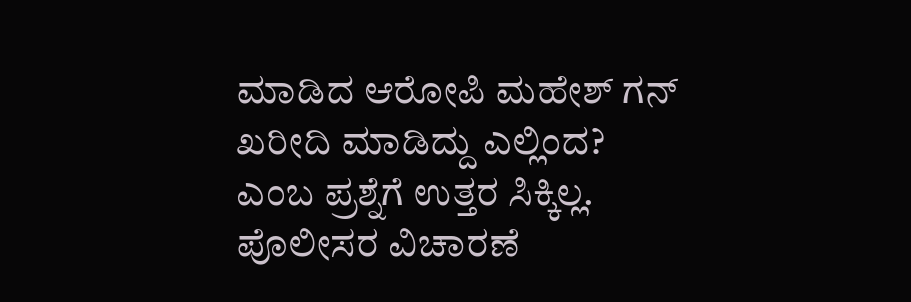ಮಾಡಿದ ಆರೋಪಿ ಮಹೇಶ್ ಗನ್ ಖರೀದಿ ಮಾಡಿದ್ದು ಎಲ್ಲಿಂದ? ಎಂಬ ಪ್ರಶ್ನೆಗೆ ಉತ್ತರ ಸಿಕ್ಕಿಲ್ಲ. ಪೊಲೀಸರ ವಿಚಾರಣೆ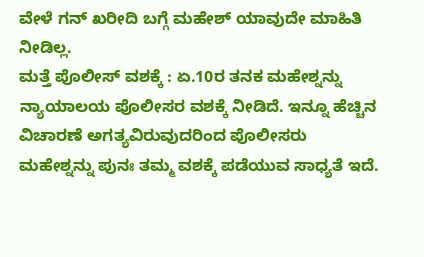ವೇಳೆ ಗನ್ ಖರೀದಿ ಬಗ್ಗೆ ಮಹೇಶ್ ಯಾವುದೇ ಮಾಹಿತಿ ನೀಡಿಲ್ಲ.
ಮತ್ತೆ ಪೊಲೀಸ್ ವಶಕ್ಕೆ : ಏ.10ರ ತನಕ ಮಹೇಶ್ನನ್ನು ನ್ಯಾಯಾಲಯ ಪೊಲೀಸರ ವಶಕ್ಕೆ ನೀಡಿದೆ. ಇನ್ನೂ ಹೆಚ್ಚಿನ ವಿಚಾರಣೆ ಅಗತ್ಯವಿರುವುದರಿಂದ ಪೊಲೀಸರು ಮಹೇಶ್ನನ್ನು ಪುನಃ ತಮ್ಮ ವಶಕ್ಕೆ ಪಡೆಯುವ ಸಾಧ್ಯತೆ ಇದೆ.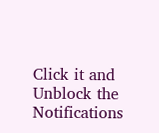Click it and Unblock the Notifications